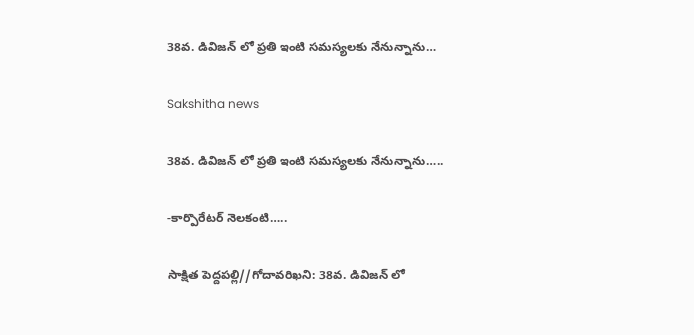38వ. డివిజన్ లో ప్రతి ఇంటి సమస్యలకు నేనున్నాను…

Sakshitha news

38వ. డివిజన్ లో ప్రతి ఇంటి సమస్యలకు నేనున్నాను…..

-కార్పొరేటర్ నెలకంటి…..

సాక్షిత పెద్దపల్లి//గోదావరిఖని: 38వ. డివిజన్ లో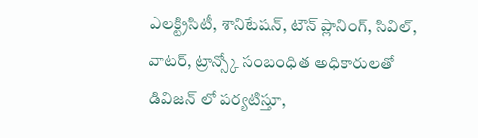ఎలక్ట్రిసిటీ, శానిటేషన్, టౌన్ ప్లానింగ్, సివిల్, వాటర్, ట్రాన్స్కో సంబంధిత అధికారులతో డివిజన్ లో పర్యటిస్తూ,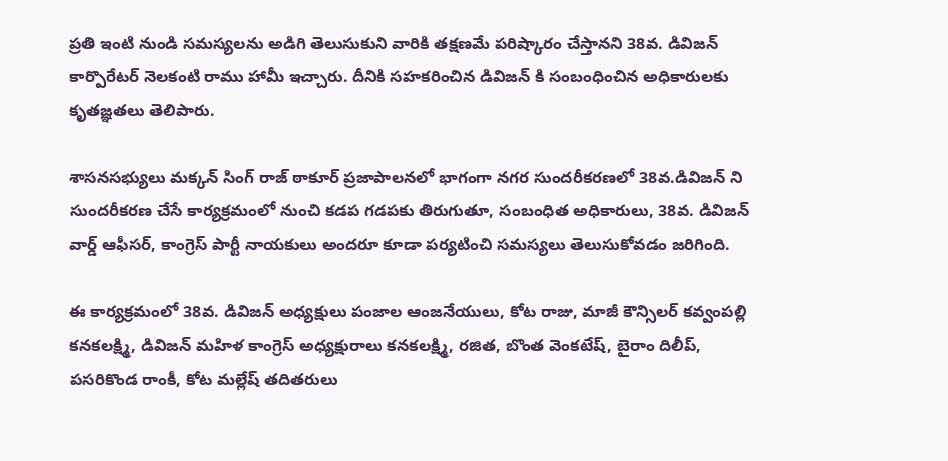ప్రతి ఇంటి నుండి సమస్యలను అడిగి తెలుసుకుని వారికి తక్షణమే పరిష్కారం చేస్తానని 38వ. డివిజన్ కార్పొరేటర్ నెలకంటి రాము హామీ ఇచ్చారు. దీనికి సహకరించిన డివిజన్ కి సంబంధించిన అధికారులకు కృతజ్ఞతలు తెలిపారు.

శాసనసభ్యులు మక్కన్ సింగ్ రాజ్ ఠాకూర్ ప్రజాపాలనలో భాగంగా నగర సుందరీకరణలో 38వ.డివిజన్ ని సుందరీకరణ చేసే కార్యక్రమంలో నుంచి కడప గడపకు తిరుగుతూ, సంబంధిత అధికారులు, 38వ. డివిజన్ వార్డ్ ఆఫీసర్, కాంగ్రెస్ పార్టీ నాయకులు అందరూ కూడా పర్యటించి సమస్యలు తెలుసుకోవడం జరిగింది.

ఈ కార్యక్రమంలో 38వ. డివిజన్ అధ్యక్షులు పంజాల ఆంజనేయులు, కోట రాజు, మాజీ కౌన్సిలర్ కవ్వంపల్లి కనకలక్ష్మి, డివిజన్ మహిళ కాంగ్రెస్ అధ్యక్షురాలు కనకలక్ష్మి, రజిత, బొంత వెంకటేష్, బైరాం దిలీప్, పసరికొండ రాంకీ, కోట మల్లేష్ తదితరులు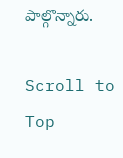పాల్గొన్నారు.

Scroll to Top